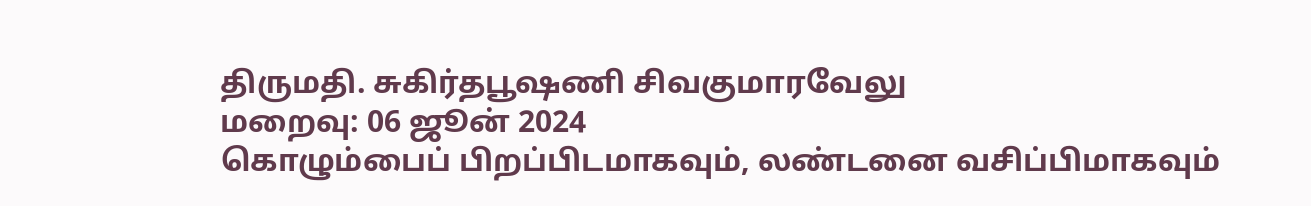திருமதி. சுகிர்தபூஷணி சிவகுமாரவேலு
மறைவு: 06 ஜூன் 2024
கொழும்பைப் பிறப்பிடமாகவும், லண்டனை வசிப்பிமாகவும்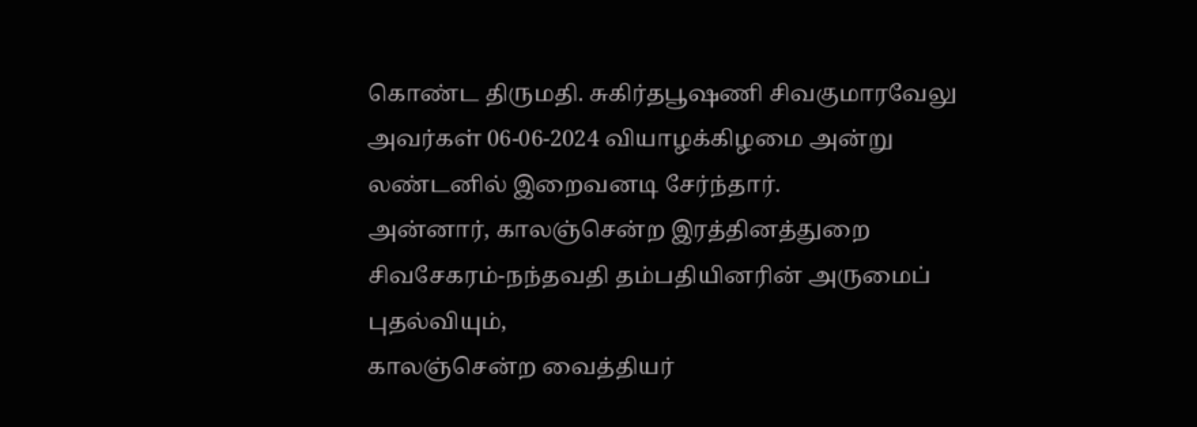கொண்ட திருமதி. சுகிர்தபூஷணி சிவகுமாரவேலு அவர்கள் 06-06-2024 வியாழக்கிழமை அன்று லண்டனில் இறைவனடி சேர்ந்தார்.
அன்னார், காலஞ்சென்ற இரத்தினத்துறை சிவசேகரம்-நந்தவதி தம்பதியினரின் அருமைப் புதல்வியும்,
காலஞ்சென்ற வைத்தியர்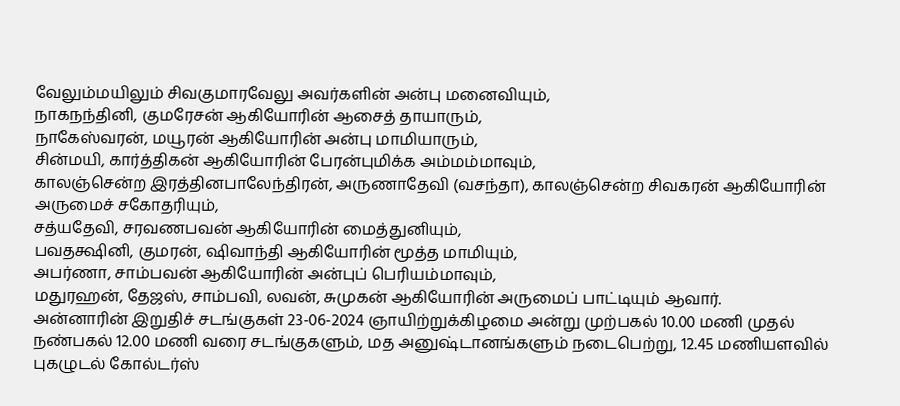வேலும்மயிலும் சிவகுமாரவேலு அவர்களின் அன்பு மனைவியும்,
நாகநந்தினி, குமரேசன் ஆகியோரின் ஆசைத் தாயாரும்,
நாகேஸ்வரன், மயூரன் ஆகியோரின் அன்பு மாமியாரும்,
சின்மயி, கார்த்திகன் ஆகியோரின் பேரன்புமிக்க அம்மம்மாவும்,
காலஞ்சென்ற இரத்தினபாலேந்திரன், அருணாதேவி (வசந்தா), காலஞ்சென்ற சிவகரன் ஆகியோரின் அருமைச் சகோதரியும்,
சத்யதேவி, சரவணபவன் ஆகியோரின் மைத்துனியும்,
பவதக்ஷினி, குமரன், ஷிவாந்தி ஆகியோரின் மூத்த மாமியும்,
அபர்ணா, சாம்பவன் ஆகியோரின் அன்புப் பெரியம்மாவும்,
மதுரஹன், தேஜஸ், சாம்பவி, லவன், சுமுகன் ஆகியோரின் அருமைப் பாட்டியும் ஆவார்.
அன்னாரின் இறுதிச் சடங்குகள் 23-06-2024 ஞாயிற்றுக்கிழமை அன்று முற்பகல் 10.00 மணி முதல் நண்பகல் 12.00 மணி வரை சடங்குகளும், மத அனுஷ்டானங்களும் நடைபெற்று, 12.45 மணியளவில் புகழுடல் கோல்டர்ஸ்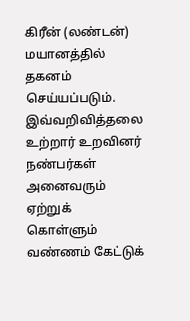கிரீன் (லண்டன்) மயானத்தில் தகனம் செய்யப்படும்.
இவ்வறிவித்தலை உற்றார் உறவினர் நண்பர்கள் அனைவரும் ஏற்றுக் கொள்ளும் வண்ணம் கேட்டுக்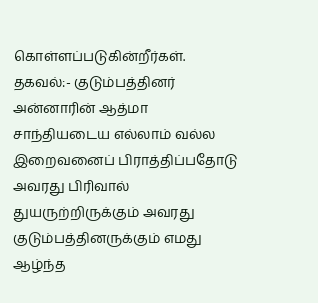கொள்ளப்படுகின்றீர்கள்.
தகவல்:- குடும்பத்தினர்
அன்னாரின் ஆத்மா சாந்தியடைய எல்லாம் வல்ல இறைவனைப் பிராத்திப்பதோடு அவரது பிரிவால் துயருற்றிருக்கும் அவரது குடும்பத்தினருக்கும் எமது ஆழ்ந்த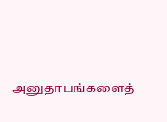அனுதாபங்களைத்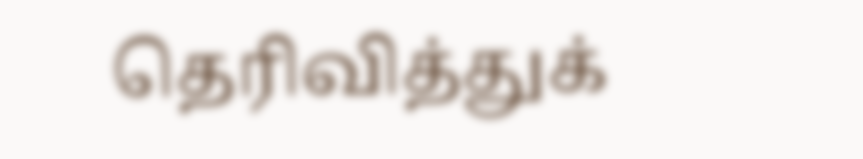தெரிவித்துக்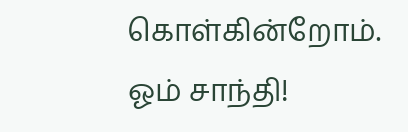கொள்கின்றோம்.
ஓம் சாந்தி!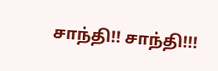சாந்தி!! சாந்தி!!!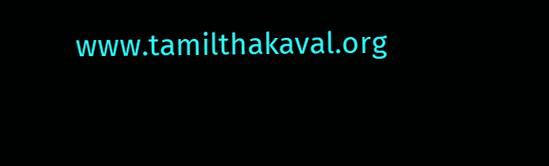www.tamilthakaval.org